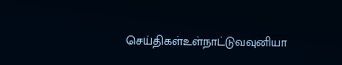செய்திகள்உள்நாட்டுவவுனியா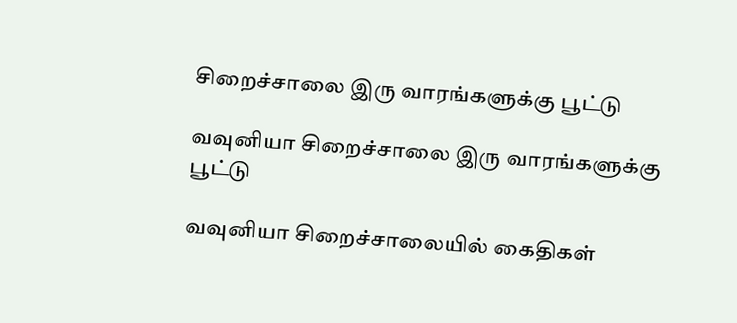சிறைச்சாலை இரு வாரங்களுக்கு பூட்டு

வவுனியா சிறைச்சாலை இரு வாரங்களுக்கு பூட்டு

வவுனியா சிறைச்சாலையில் கைதிகள்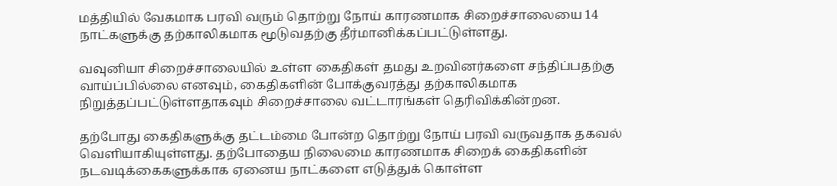மத்தியில் வேகமாக பரவி வரும் தொற்று நோய் காரணமாக சிறைச்சாலையை 14 நாட்களுக்கு தற்காலிகமாக மூடுவதற்கு தீர்மானிக்கப்பட்டுள்ளது.

வவுனியா சிறைச்சாலையில் உள்ள கைதிகள் தமது உறவினர்களை சந்திப்பதற்கு வாய்ப்பில்லை எனவும், கைதிகளின் போக்குவரத்து தற்காலிகமாக நிறுத்தப்பட்டுள்ளதாகவும் சிறைச்சாலை வட்டாரங்கள் தெரிவிக்கின்றன.

தற்போது கைதிகளுக்கு தட்டம்மை போன்ற தொற்று நோய் பரவி வருவதாக தகவல் வெளியாகியுள்ளது. தற்போதைய நிலைமை காரணமாக சிறைக் கைதிகளின் நடவடிக்கைகளுக்காக ஏனைய நாட்களை எடுத்துக் கொள்ள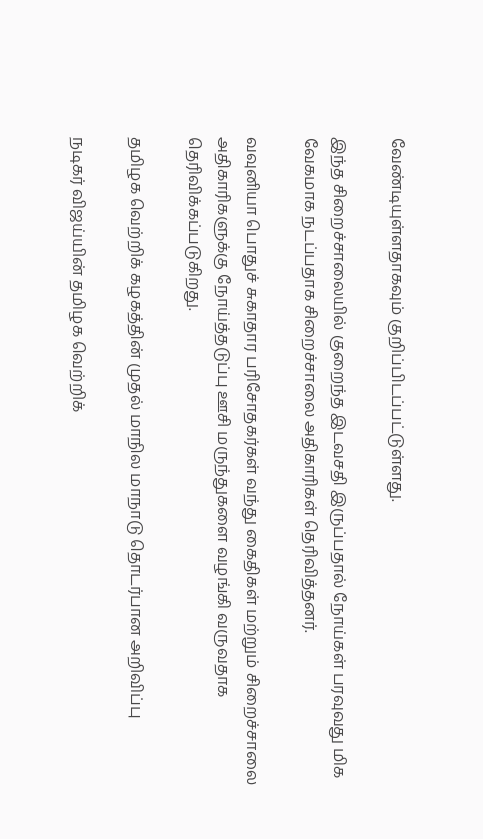வேண்டியுள்ளதாகவும் குறிப்பிடப்பட்டுள்ளது.

இந்த சிறைச்சாலையில் குறைந்த இடவசதி இருப்பதால் நோய்கள் பரவுவது மிக வேகமாக நடப்பதாக சிறைச்சாலை அதிகாரிகள் தெரிவித்தனர்.

வவுனியா பொதுச் சுகாதார பரிசோதகர்கள் வந்து கைதிகள் மற்றும் சிறைச்சாலை அதிகாரிகளுக்கு நோய்த்தடுப்பு ஊசி மருந்துகளை வழங்கி வருவதாக தெரிவிக்கப்படுகிறது.

தமிழக வெற்றிக் கழகத்தின் முதல் மாநில மாநாடு தொடர்பான அறிவிப்பு

நடிகர் விஜய்யின் தமிழக வெற்றிக்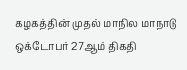கழகத்தின் முதல் மாநில மாநாடு ஒக்டோபர் 27ஆம் திகதி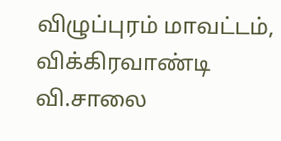விழுப்புரம் மாவட்டம், விக்கிரவாண்டி வி.சாலை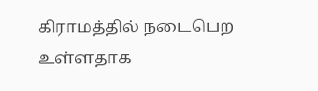கிராமத்தில் நடைபெற உள்ளதாக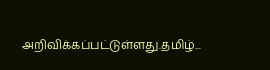அறிவிக்கப்பட்டுள்ளது.தமிழ்...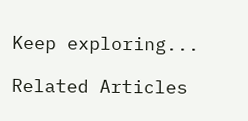Keep exploring...

Related Articles